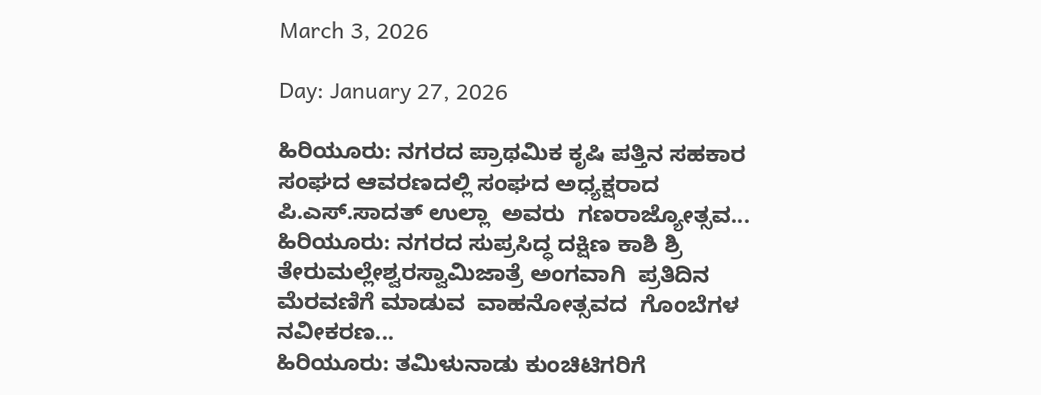March 3, 2026

Day: January 27, 2026

ಹಿರಿಯೂರು: ನಗರದ ಪ್ರಾಥಮಿಕ ಕೃಷಿ ಪತ್ತಿನ ಸಹಕಾರ ಸಂಘದ ಆವರಣದಲ್ಲಿ ಸಂಘದ ಅಧ್ಯಕ್ಷರಾದ ಪಿ.ಎಸ್.ಸಾದತ್ ಉಲ್ಲಾ  ಅವರು  ಗಣರಾಜ್ಯೋತ್ಸವ...
ಹಿರಿಯೂರು: ನಗರದ ಸುಪ್ರಸಿದ್ಧ ದಕ್ಷಿಣ ಕಾಶಿ ಶ್ರಿ ತೇರುಮಲ್ಲೇಶ್ವರಸ್ವಾಮಿಜಾತ್ರೆ ಅಂಗವಾಗಿ  ಪ್ರತಿದಿನ ಮೆರವಣಿಗೆ ಮಾಡುವ  ವಾಹನೋತ್ಸವದ  ಗೊಂಬೆಗಳ ನವೀಕರಣ...
ಹಿರಿಯೂರು: ತಮಿಳುನಾಡು ಕುಂಚಿಟಿಗರಿಗೆ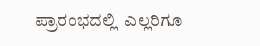ಪ್ರಾರಂಭದಲ್ಲಿ  ಎಲ್ಲರಿಗೂ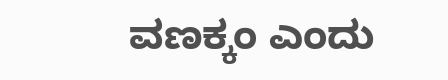ವಣಕ್ಕಂ ಎಂದು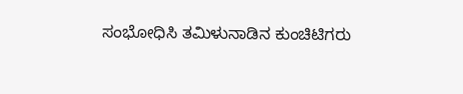ಸಂಭೋಧಿಸಿ ತಮಿಳುನಾಡಿನ ಕುಂಚಿಟಿಗರು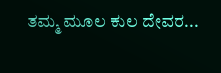ತಮ್ಮ ಮೂಲ ಕುಲ ದೇವರ...